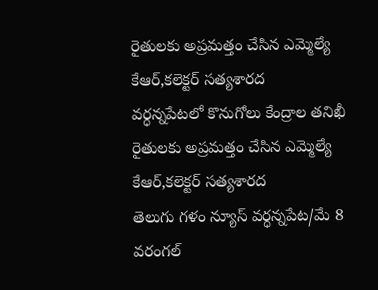రైతులకు అప్రమత్తం చేసిన ఎమ్మెల్యే కేఆర్,కలెక్టర్ సత్యశారద
వర్ధన్నపేటలో కొనుగోలు కేంద్రాల తనిఖీ
రైతులకు అప్రమత్తం చేసిన ఎమ్మెల్యే కేఆర్,కలెక్టర్ సత్యశారద
తెలుగు గళం న్యూస్ వర్ధన్నపేట/మే 8
వరంగల్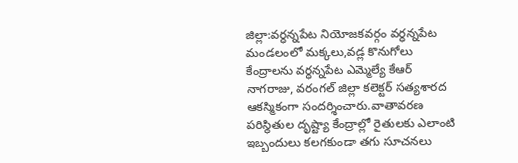జిల్లా:వర్ధన్నపేట నియోజకవర్గం వర్ధన్నపేట మండలంలో మక్కలు,వడ్ల కొనుగోలు కేంద్రాలను వర్ధన్నపేట ఎమ్మెల్యే కేఆర్ నాగరాజు, వరంగల్ జిల్లా కలెక్టర్ సత్యశారద ఆకస్మికంగా సందర్శించారు.వాతావరణ పరిస్థితుల దృష్ట్యా కేంద్రాల్లో రైతులకు ఎలాంటి ఇబ్బందులు కలగకుండా తగు సూచనలు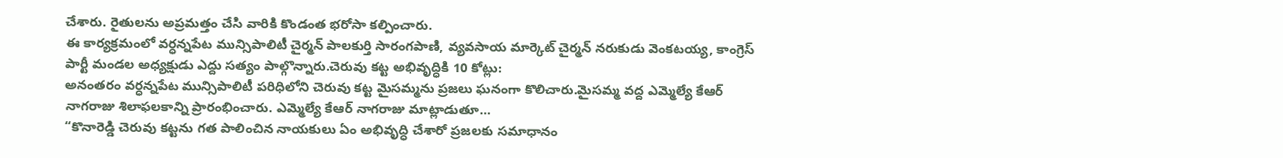చేశారు. రైతులను అప్రమత్తం చేసి వారికి కొండంత భరోసా కల్పించారు.
ఈ కార్యక్రమంలో వర్ధన్నపేట మున్సిపాలిటీ చైర్మన్ పాలకుర్తి సారంగపాణి, వ్యవసాయ మార్కెట్ చైర్మన్ నరుకుడు వెంకటయ్య, కాంగ్రెస్ పార్టీ మండల అధ్యక్షుడు ఎద్దు సత్యం పాల్గొన్నారు.చెరువు కట్ట అభివృద్ధికి 10 కోట్లు:
అనంతరం వర్ధన్నపేట మున్సిపాలిటీ పరిధిలోని చెరువు కట్ట మైసమ్మను ప్రజలు ఘనంగా కొలిచారు.మైసమ్మ వద్ద ఎమ్మెల్యే కేఆర్ నాగరాజు శిలాఫలకాన్ని ప్రారంభించారు. ఎమ్మెల్యే కేఆర్ నాగరాజు మాట్లాడుతూ…
“కొనారెడ్డి చెరువు కట్టను గత పాలించిన నాయకులు ఏం అభివృద్ధి చేశారో ప్రజలకు సమాధానం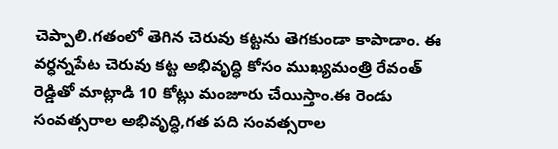చెప్పాలి.గతంలో తెగిన చెరువు కట్టను తెగకుండా కాపాడాం. ఈ వర్ధన్నపేట చెరువు కట్ట అభివృద్ధి కోసం ముఖ్యమంత్రి రేవంత్ రెడ్డితో మాట్లాడి 10 కోట్లు మంజూరు చేయిస్తాం.ఈ రెండు సంవత్సరాల అభివృద్ధి,గత పది సంవత్సరాల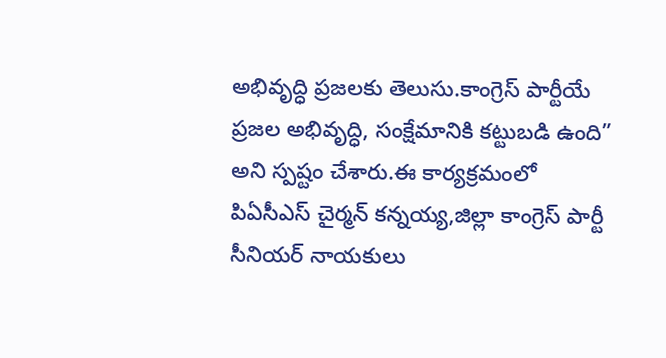అభివృద్ధి ప్రజలకు తెలుసు.కాంగ్రెస్ పార్టీయే ప్రజల అభివృద్ధి, సంక్షేమానికి కట్టుబడి ఉంది” అని స్పష్టం చేశారు.ఈ కార్యక్రమంలో పిఏసీఎస్ చైర్మన్ కన్నయ్య,జిల్లా కాంగ్రెస్ పార్టీ సీనియర్ నాయకులు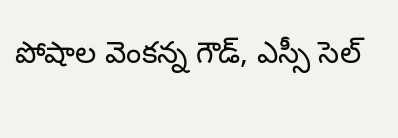పోషాల వెంకన్న గౌడ్, ఎస్సీ సెల్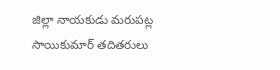జిల్లా నాయకుడు మరుపట్ల సాయికుమార్ తదితరులు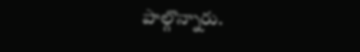పాల్గొన్నారు.